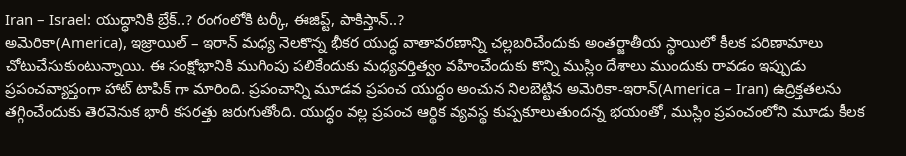Iran – Israel: యుద్ధానికి బ్రేక్..? రంగంలోకి టర్కీ, ఈజిప్ట్, పాకిస్తాన్..?
అమెరికా(America), ఇజ్రాయిల్ – ఇరాన్ మధ్య నెలకొన్న భీకర యుద్ధ వాతావరణాన్ని చల్లబరిచేందుకు అంతర్జాతీయ స్థాయిలో కీలక పరిణామాలు చోటుచేసుకుంటున్నాయి. ఈ సంక్షోభానికి ముగింపు పలికేందుకు మధ్యవర్తిత్వం వహించేందుకు కొన్ని ముస్లిం దేశాలు ముందుకు రావడం ఇప్పుడు ప్రపంచవ్యాప్తంగా హాట్ టాపిక్ గా మారింది. ప్రపంచాన్ని మూడవ ప్రపంచ యుద్ధం అంచున నిలబెట్టిన అమెరికా-ఇరాన్(America – Iran) ఉద్రిక్తతలను తగ్గించేందుకు తెరవెనుక భారీ కసరత్తు జరుగుతోంది. యుద్ధం వల్ల ప్రపంచ ఆర్థిక వ్యవస్థ కుప్పకూలుతుందన్న భయంతో, ముస్లిం ప్రపంచంలోని మూడు కీలక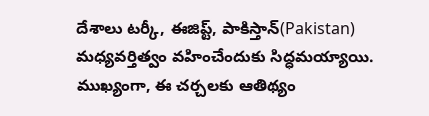దేశాలు టర్కీ, ఈజిప్ట్, పాకిస్తాన్(Pakistan) మధ్యవర్తిత్వం వహించేందుకు సిద్ధమయ్యాయి.
ముఖ్యంగా, ఈ చర్చలకు ఆతిథ్యం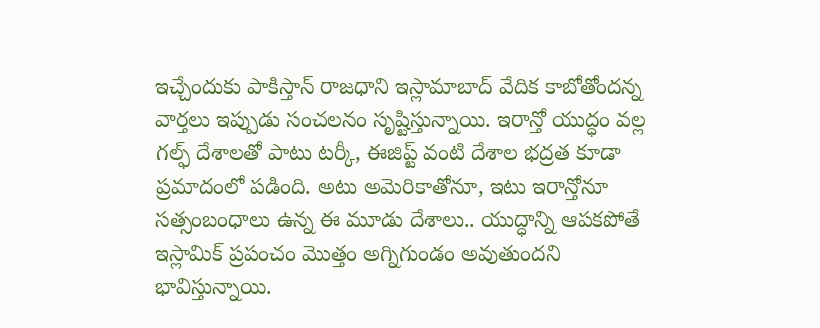ఇచ్చేందుకు పాకిస్తాన్ రాజధాని ఇస్లామాబాద్ వేదిక కాబోతోందన్న వార్తలు ఇప్పుడు సంచలనం సృష్టిస్తున్నాయి. ఇరాన్తో యుద్ధం వల్ల గల్ఫ్ దేశాలతో పాటు టర్కీ, ఈజిప్ట్ వంటి దేశాల భద్రత కూడా ప్రమాదంలో పడింది. అటు అమెరికాతోనూ, ఇటు ఇరాన్తోనూ సత్సంబంధాలు ఉన్న ఈ మూడు దేశాలు.. యుద్ధాన్ని ఆపకపోతే ఇస్లామిక్ ప్రపంచం మొత్తం అగ్నిగుండం అవుతుందని భావిస్తున్నాయి.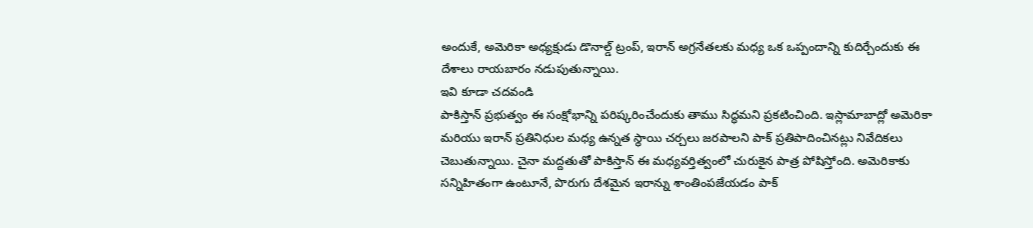అందుకే, అమెరికా అధ్యక్షుడు డొనాల్డ్ ట్రంప్, ఇరాన్ అగ్రనేతలకు మధ్య ఒక ఒప్పందాన్ని కుదిర్చేందుకు ఈ దేశాలు రాయబారం నడుపుతున్నాయి.
ఇవి కూడా చదవండి
పాకిస్తాన్ ప్రభుత్వం ఈ సంక్షోభాన్ని పరిష్కరించేందుకు తాము సిద్ధమని ప్రకటించింది. ఇస్లామాబాద్లో అమెరికా మరియు ఇరాన్ ప్రతినిధుల మధ్య ఉన్నత స్థాయి చర్చలు జరపాలని పాక్ ప్రతిపాదించినట్లు నివేదికలు చెబుతున్నాయి. చైనా మద్దతుతో పాకిస్తాన్ ఈ మధ్యవర్తిత్వంలో చురుకైన పాత్ర పోషిస్తోంది. అమెరికాకు సన్నిహితంగా ఉంటూనే, పొరుగు దేశమైన ఇరాన్ను శాంతింపజేయడం పాక్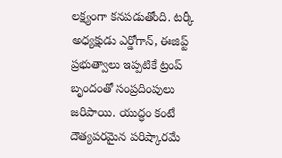లక్ష్యంగా కనపడుతోంది. టర్కీ అధ్యక్షుడు ఎర్డోగాన్, ఈజిప్ట్ ప్రభుత్వాలు ఇప్పటికే ట్రంప్ బృందంతో సంప్రదింపులు జరిపాయి. యుద్ధం కంటే దౌత్యపరమైన పరిష్కారమే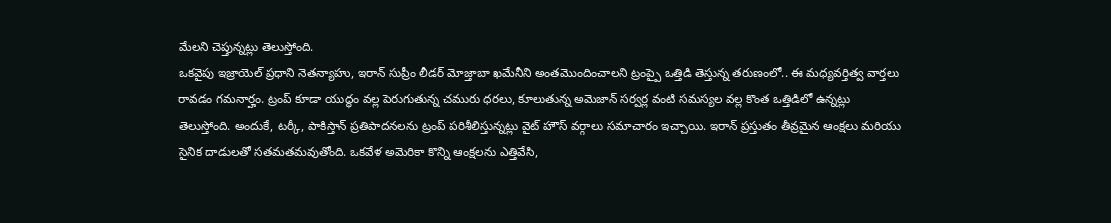మేలని చెప్తున్నట్లు తెలుస్తోంది.
ఒకవైపు ఇజ్రాయెల్ ప్రధాని నెతన్యాహు, ఇరాన్ సుప్రీం లీడర్ మోజ్తాబా ఖమేనీని అంతమొందించాలని ట్రంప్పై ఒత్తిడి తెస్తున్న తరుణంలో.. ఈ మధ్యవర్తిత్వ వార్తలు రావడం గమనార్హం. ట్రంప్ కూడా యుద్ధం వల్ల పెరుగుతున్న చమురు ధరలు, కూలుతున్న అమెజాన్ సర్వర్ల వంటి సమస్యల వల్ల కొంత ఒత్తిడిలో ఉన్నట్లు తెలుస్తోంది. అందుకే, టర్కీ, పాకిస్తాన్ ప్రతిపాదనలను ట్రంప్ పరిశీలిస్తున్నట్లు వైట్ హౌస్ వర్గాలు సమాచారం ఇచ్చాయి. ఇరాన్ ప్రస్తుతం తీవ్రమైన ఆంక్షలు మరియు సైనిక దాడులతో సతమతమవుతోంది. ఒకవేళ అమెరికా కొన్ని ఆంక్షలను ఎత్తివేసి,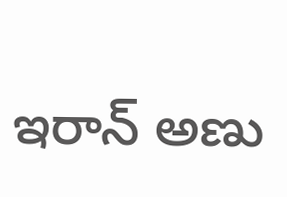ఇరాన్ అణు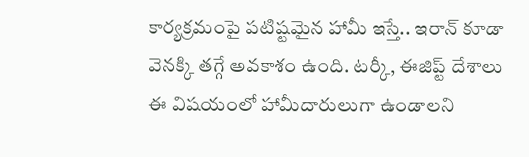కార్యక్రమంపై పటిష్టమైన హామీ ఇస్తే.. ఇరాన్ కూడా వెనక్కి తగ్గే అవకాశం ఉంది. టర్కీ, ఈజిప్ట్ దేశాలు ఈ విషయంలో హామీదారులుగా ఉండాలని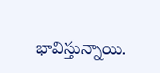భావిస్తున్నాయి.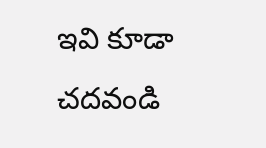ఇవి కూడా చదవండి